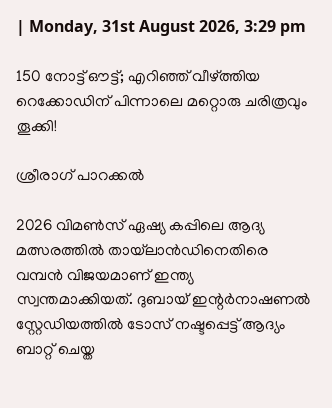| Monday, 31st August 2026, 3:29 pm

150 നോട്ട് ഔട്ട്; എറിഞ്ഞ് വീഴ്ത്തിയ റെക്കോഡിന് പിന്നാലെ മറ്റൊരു ചരിത്രവും തൂക്കി!

ശ്രീരാഗ് പാറക്കല്‍

2026 വിമണ്‍സ് ഏഷ്യ കപ്പിലെ ആദ്യ മത്സരത്തില്‍ തായ്‌ലാന്‍ഡിനെതിരെ വമ്പന്‍ വിജയമാണ് ഇന്ത്യ സ്വന്തമാക്കിയത്. ദുബായ് ഇന്റര്‍നാഷണല്‍ സ്റ്റേഡിയത്തില്‍ ടോസ് നഷ്ടപ്പെട്ട് ആദ്യം ബാറ്റ് ചെയ്ത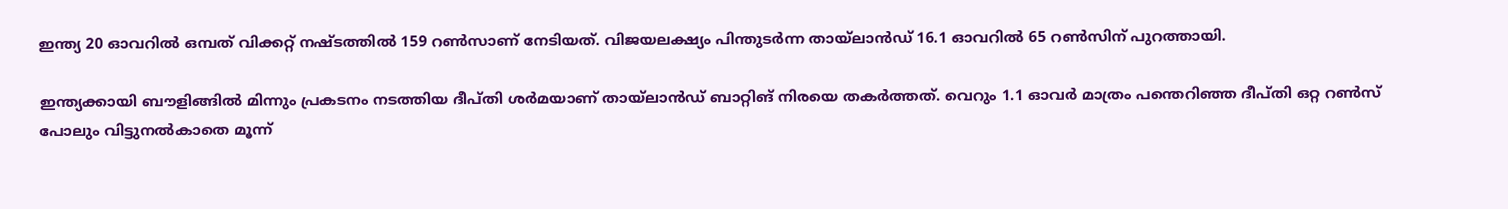ഇന്ത്യ 20 ഓവറില്‍ ഒമ്പത് വിക്കറ്റ് നഷ്ടത്തില്‍ 159 റണ്‍സാണ് നേടിയത്. വിജയലക്ഷ്യം പിന്തുടര്‍ന്ന തായ്‌ലാന്‍ഡ് 16.1 ഓവറില്‍ 65 റണ്‍സിന് പുറത്തായി.

ഇന്ത്യക്കായി ബൗളിങ്ങില്‍ മിന്നും പ്രകടനം നടത്തിയ ദീപ്തി ശര്‍മയാണ് തായ്‌ലാന്‍ഡ് ബാറ്റിങ് നിരയെ തകര്‍ത്തത്. വെറും 1.1 ഓവര്‍ മാത്രം പന്തെറിഞ്ഞ ദീപ്തി ഒറ്റ റണ്‍സ് പോലും വിട്ടുനല്‍കാതെ മൂന്ന്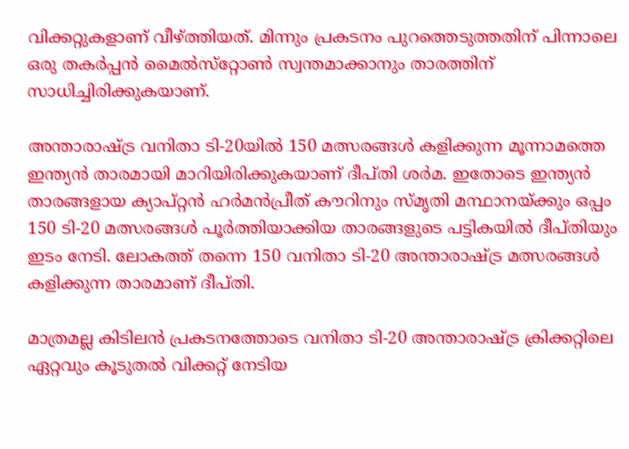വിക്കറ്റുകളാണ് വീഴ്ത്തിയത്. മിന്നും പ്രകടനം പുറത്തെടുത്തതിന് പിന്നാലെ ഒരു തകര്‍പ്പന്‍ മൈല്‍സ്‌റ്റോണ്‍ സ്വന്തമാക്കാനും താരത്തിന് സാധിച്ചിരിക്കുകയാണ്.

അന്താരാഷ്ട്ര വനിതാ ടി-20യില്‍ 150 മത്സരങ്ങള്‍ കളിക്കുന്ന മൂന്നാമത്തെ ഇന്ത്യന്‍ താരമായി മാറിയിരിക്കുകയാണ് ദീപ്തി ശര്‍മ. ഇതോടെ ഇന്ത്യന്‍ താരങ്ങളായ ക്യാപ്റ്റന്‍ ഹര്‍മന്‍പ്രീത് കൗറിനും സ്മൃതി മന്ഥാനയ്ക്കും ഒപ്പം 150 ടി-20 മത്സരങ്ങള്‍ പൂര്‍ത്തിയാക്കിയ താരങ്ങളുടെ പട്ടികയില്‍ ദീപ്തിയും ഇടം നേടി. ലോകത്ത് തന്നെ 150 വനിതാ ടി-20 അന്താരാഷ്ട്ര മത്സരങ്ങള്‍ കളിക്കുന്ന താരമാണ് ദീപ്തി.

മാത്രമല്ല കിടിലന്‍ പ്രകടനത്തോടെ വനിതാ ടി-20 അന്താരാഷ്ട്ര ക്രിക്കറ്റിലെ ഏറ്റവും കൂടുതല്‍ വിക്കറ്റ് നേടിയ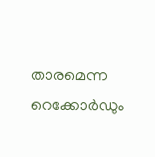താരമെന്ന റെക്കോര്‍ഡും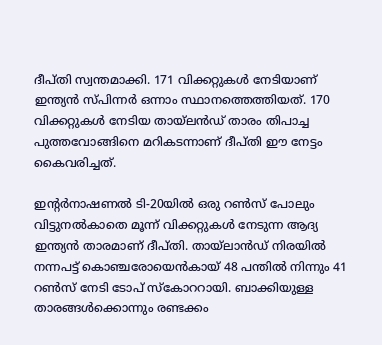ദീപ്തി സ്വന്തമാക്കി. 171 വിക്കറ്റുകള്‍ നേടിയാണ് ഇന്ത്യന്‍ സ്പിന്നര്‍ ഒന്നാം സ്ഥാനത്തെത്തിയത്. 170 വിക്കറ്റുകള്‍ നേടിയ തായ്‌ലന്‍ഡ് താരം തിപാച്ച പുത്തവോങ്ങിനെ മറികടന്നാണ് ദീപ്തി ഈ നേട്ടം കൈവരിച്ചത്.

ഇന്റര്‍നാഷണല്‍ ടി-20യില്‍ ഒരു റണ്‍സ് പോലും വിട്ടുനല്‍കാതെ മൂന്ന് വിക്കറ്റുകള്‍ നേടുന്ന ആദ്യ ഇന്ത്യന്‍ താരമാണ് ദീപ്തി. തായ്‌ലാന്‍ഡ് നിരയില്‍ നന്നപട്ട് കൊഞ്ചരോയെന്‍കായ് 48 പന്തില്‍ നിന്നും 41 റണ്‍സ് നേടി ടോപ് സ്‌കോററായി. ബാക്കിയുള്ള താരങ്ങള്‍ക്കൊന്നും രണ്ടക്കം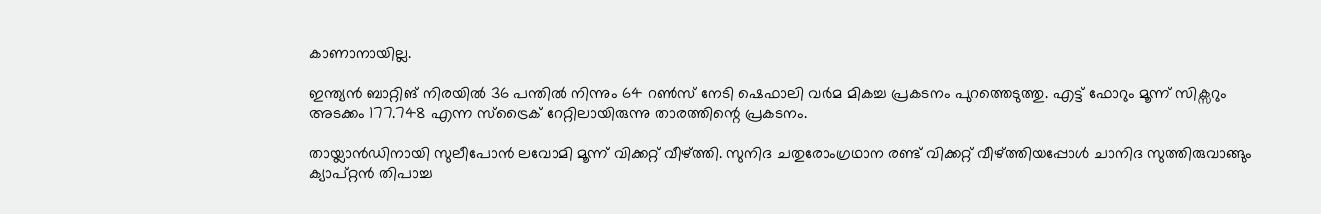കാണാനായില്ല.

ഇന്ത്യന്‍ ബാറ്റിങ് നിരയില്‍ 36 പന്തില്‍ നിന്നും 64 റണ്‍സ് നേടി ഷെഫാലി വര്‍മ മികച്ച പ്രകടനം പുറത്തെടുത്തു. എട്ട് ഫോറും മൂന്ന് സിക്സറും അടക്കം 177.748 എന്ന സ്ട്രൈക് റേറ്റിലായിരുന്നു താരത്തിന്റെ പ്രകടനം.

തായ്ലാന്‍ഡിനായി സുലീപോന്‍ ലവോമി മൂന്ന് വിക്കറ്റ് വീഴ്ത്തി. സുനിദ ചതുരോംഗ്രഥാന രണ്ട് വിക്കറ്റ് വീഴ്ത്തിയപ്പോള്‍ ചാനിദ സുത്തിരുവാങ്ങും ക്യാപ്റ്റന്‍ തിപാച്ച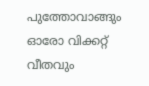പുത്തോവാങ്ങും ഓരോ വിക്കറ്റ് വീതവും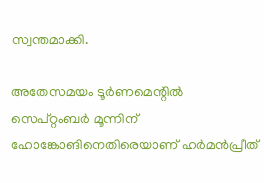സ്വന്തമാക്കി.

അതേസമയം ടൂര്‍ണമെന്റില്‍ സെപ്റ്റംബര്‍ മൂന്നിന് ഹോങ്കോങിനെതിരെയാണ് ഹര്‍മന്‍പ്രീത്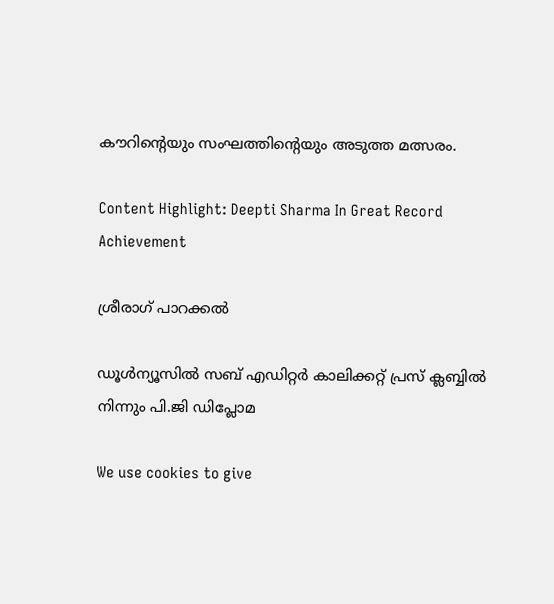കൗറിന്റെയും സംഘത്തിന്റെയും അടുത്ത മത്സരം.

Content Highlight: Deepti Sharma In Great Record Achievement

ശ്രീരാഗ് പാറക്കല്‍

ഡൂള്‍ന്യൂസില്‍ സബ് എഡിറ്റര്‍ കാലിക്കറ്റ് പ്രസ് ക്ലബ്ബില്‍ നിന്നും പി.ജി ഡിപ്ലോമ

We use cookies to give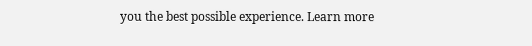you the best possible experience. Learn more